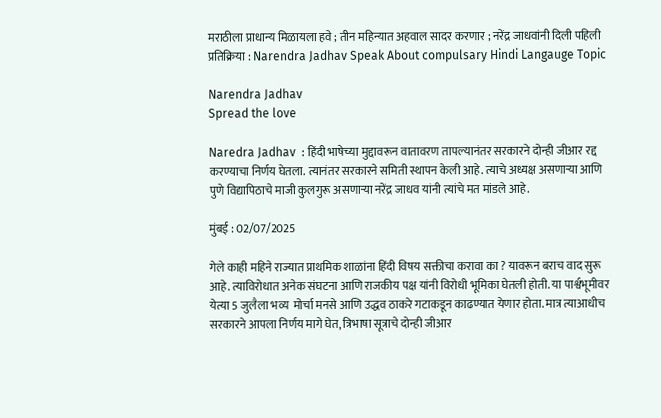मराठीला प्राधान्य मिळायला हवे ; तीन महिन्यात अहवाल सादर करणार ; नरेंद्र जाधवांनी दिली पहिली प्रतिक्रिया : Narendra Jadhav Speak About compulsary Hindi Langauge Topic

Narendra Jadhav
Spread the love

Naredra Jadhav  : हिंदी भाषेच्या मुद्दावरून वातावरण तापल्यानंतर सरकारने दोन्ही जीआर रद्द करण्याचा निर्णय घेतला. त्यानंतर सरकारने समिती स्थापन केली आहे. त्याचे अध्यक्ष असणाऱ्या आणि पुणे विद्यापिठाचे माजी कुलगुरू असणाऱ्या नरेंद्र जाधव यांनी त्यांचे मत मांडले आहे.

मुंबई : 02/07/2025

गेले काही महिने राज्यात प्राथमिक शाळांना हिंदी विषय सक्तीचा करावा का ? यावरून बराच वाद सुरू आहे. त्याविरोधात अनेक संघटना आणि राजकीय पक्ष यांनी विरोधी भूमिका घेतली होती. या पार्श्वभूमीवर येत्या 5 जुलैला भव्य  मोर्चा मनसे आणि उद्धव ठाकरे गटाकडून काढण्यात येणार होता. मात्र त्याआधीच सरकारने आपला निर्णय मागे घेत, त्रिभाषा सूत्राचे दोन्ही जीआर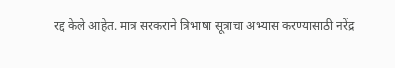रद्द केले आहेत. मात्र सरकराने त्रिभाषा सूत्राचा अभ्यास करण्यासाठी नरेंद्र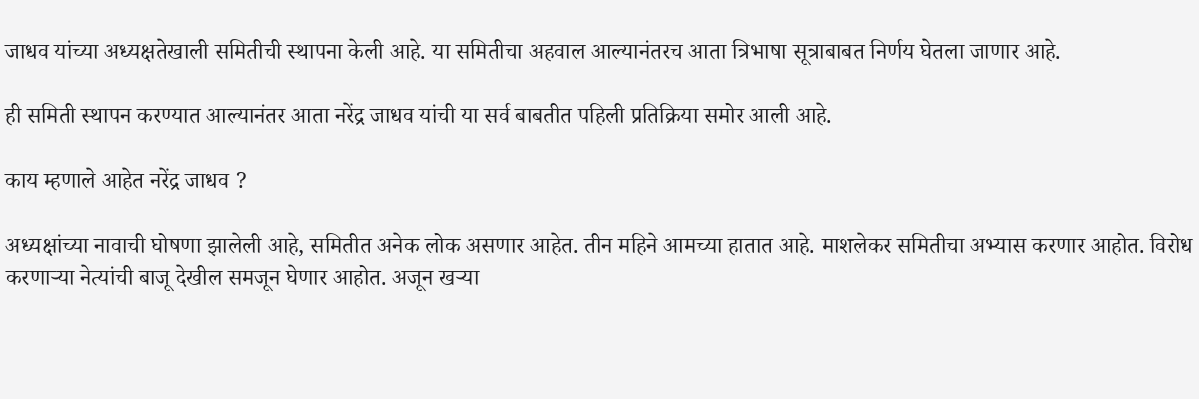जाधव यांच्या अध्यक्षतेखाली समितीची स्थापना केली आहे. या समितीचा अहवाल आल्यानंतरच आता त्रिभाषा सूत्राबाबत निर्णय घेतला जाणार आहे.

ही समिती स्थापन करण्यात आल्यानंतर आता नरेंद्र जाधव यांची या सर्व बाबतीत पहिली प्रतिक्रिया समोर आली आहे.

काय म्हणाले आहेत नरेंद्र जाधव ?

अध्यक्षांच्या नावाची घोषणा झालेली आहे, समितीत अनेक लोक असणार आहेत. तीन महिने आमच्या हातात आहे. माशलेकर समितीचा अभ्यास करणार आहोत. विरोध करणाऱ्या नेत्यांची बाजू देखील समजून घेणार आहोत. अजून खऱ्या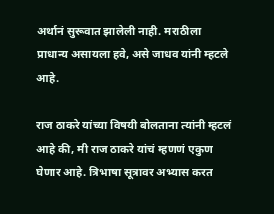अर्थानं सुरूवात झालेली नाही. मराठीला प्राधान्य असायला हवे, असे जाधव यांनी म्हटले आहे.

राज ठाकरे यांच्या विषयी बोलताना त्यांनी म्हटलं आहे की, मी राज ठाकरे यांचं म्हणणं एकुण घेणार आहे. त्रिभाषा सूत्रावर अभ्यास करत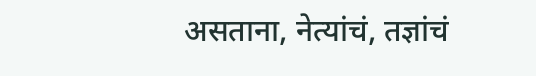असताना, नेत्यांचं, तज्ञांचं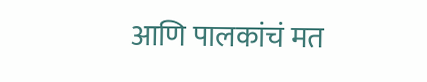आणि पालकांचं मत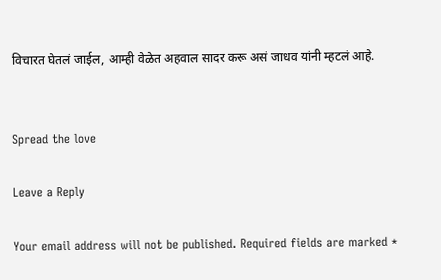विचारत घेतलं जाईल, आम्ही वेळेत अहवाल सादर करू असं जाधव यांनी म्हटलं आहे.


Spread the love

Leave a Reply

Your email address will not be published. Required fields are marked *